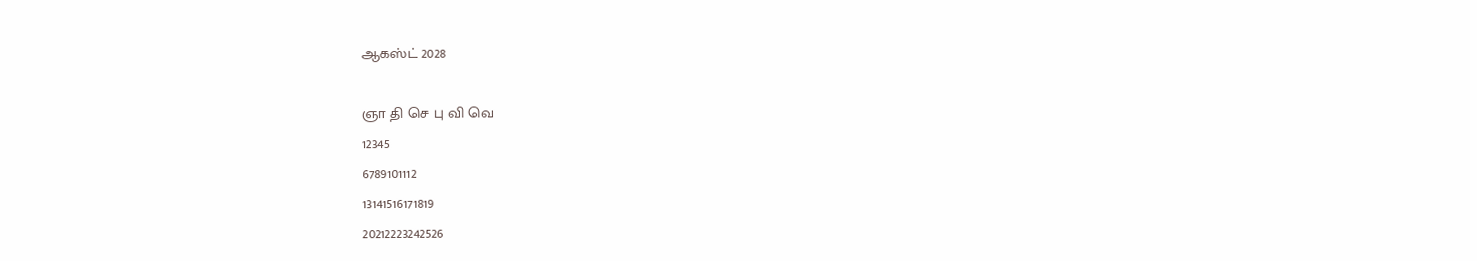ஆகஸ்ட் 2028

ஞா தி செ பு வி வெ
12345
6789101112
13141516171819
20212223242526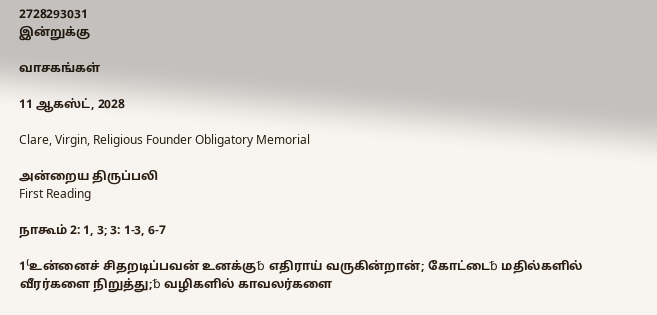2728293031
இன்றுக்கு

வாசகங்கள்

11 ஆகஸ்ட், 2028

Clare, Virgin, Religious Founder Obligatory Memorial

அன்றைய திருப்பலி
First Reading

நாகூம் 2: 1, 3; 3: 1-3, 6-7

1⁽உன்னைச் சிதறடிப்பவன் உனக்கு␢ எதிராய் வருகின்றான்; கோட்டை␢ மதில்களில் வீரர்களை நிறுத்து;␢ வழிகளில் காவலர்களை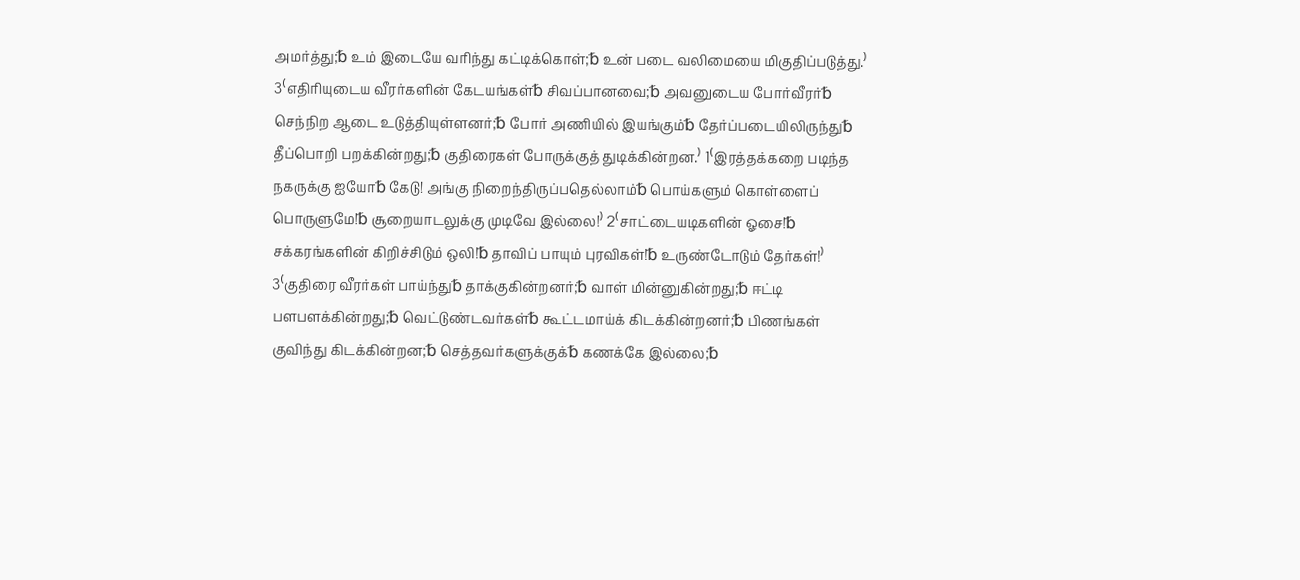அமர்த்து;␢ உம் இடையே வரிந்து கட்டிக்கொள்;␢ உன் படை வலிமையை மிகுதிப்படுத்து.⁾ 3⁽எதிரியுடைய வீரர்களின் கேடயங்கள்␢ சிவப்பானவை;␢ அவனுடைய போர்வீரர்␢ செந்நிற ஆடை உடுத்தியுள்ளனர்;␢ போர் அணியில் இயங்கும்␢ தேர்ப்படையிலிருந்து␢ தீப்பொறி பறக்கின்றது;␢ குதிரைகள் போருக்குத் துடிக்கின்றன.⁾ 1⁽இரத்தக்கறை படிந்த நகருக்கு ஐயோ␢ கேடு! அங்கு நிறைந்திருப்பதெல்லாம்␢ பொய்களும் கொள்ளைப் பொருளுமே!␢ சூறையாடலுக்கு முடிவே இல்லை!⁾ 2⁽சாட்டையடிகளின் ஓசை!␢ சக்கரங்களின் கிறிச்சிடும் ஒலி!␢ தாவிப் பாயும் புரவிகள்!␢ உருண்டோடும் தேர்கள்!⁾ 3⁽குதிரை வீரர்கள் பாய்ந்து␢ தாக்குகின்றனர்;␢ வாள் மின்னுகின்றது;␢ ஈட்டி பளபளக்கின்றது;␢ வெட்டுண்டவர்கள்␢ கூட்டமாய்க் கிடக்கின்றனர்;␢ பிணங்கள் குவிந்து கிடக்கின்றன;␢ செத்தவர்களுக்குக்␢ கணக்கே இல்லை;␢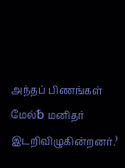அந்தப் பிணங்கள் மேல்␢ மனிதர் இடறிவிழுகின்றனர்.⁾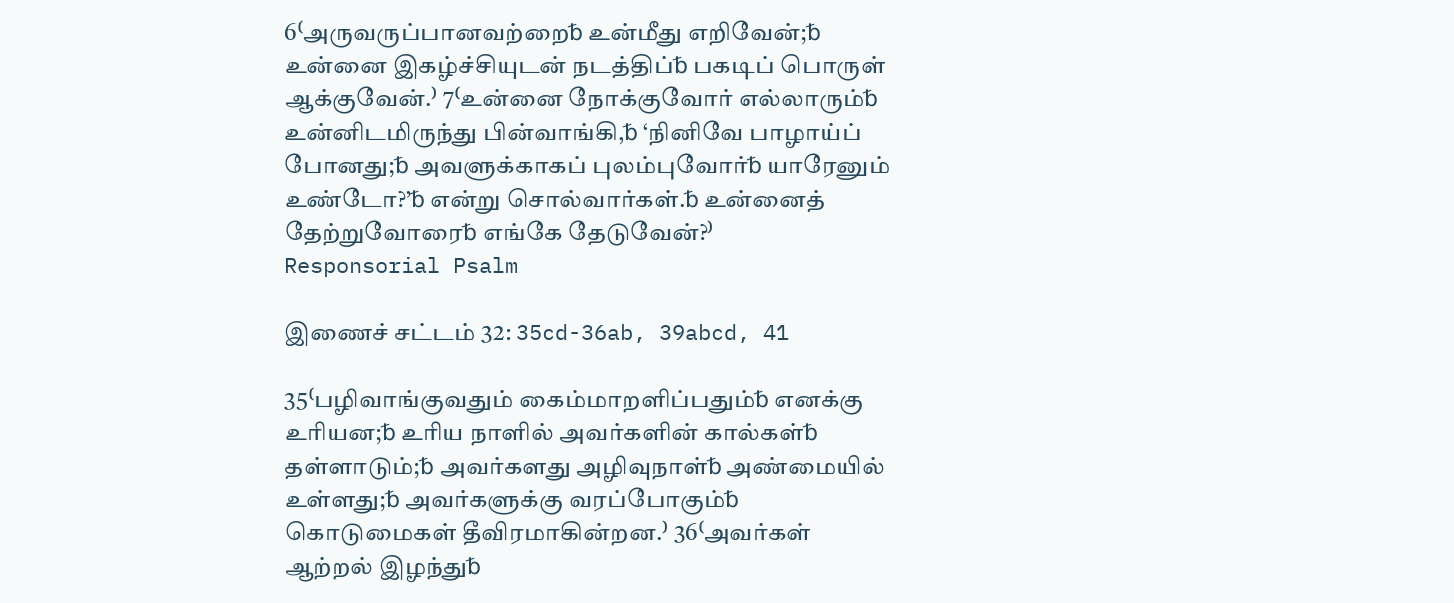6⁽அருவருப்பானவற்றை␢ உன்மீது எறிவேன்;␢ உன்னை இகழ்ச்சியுடன் நடத்திப்␢ பகடிப் பொருள் ஆக்குவேன்.⁾ 7⁽உன்னை நோக்குவோர் எல்லாரும்␢ உன்னிடமிருந்து பின்வாங்கி,␢ ‘நினிவே பாழாய்ப் போனது;␢ அவளுக்காகப் புலம்புவோர்␢ யாரேனும் உண்டோ?’␢ என்று சொல்வார்கள்.␢ உன்னைத் தேற்றுவோரை␢ எங்கே தேடுவேன்?⁾
Responsorial Psalm

இணைச் சட்டம் 32: 35cd-36ab, 39abcd, 41

35⁽பழிவாங்குவதும் கைம்மாறளிப்பதும்␢ எனக்கு உரியன;␢ உரிய நாளில் அவர்களின் கால்கள்␢ தள்ளாடும்;␢ அவர்களது அழிவுநாள்␢ அண்மையில் உள்ளது;␢ அவர்களுக்கு வரப்போகும்␢ கொடுமைகள் தீவிரமாகின்றன.⁾ 36⁽அவர்கள் ஆற்றல் இழந்து␢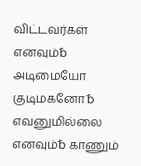விட்டவர்கள் எனவும்␢ அடிமையோ குடிமகனோ␢ எவனுமில்லை எனவும்␢ காணும்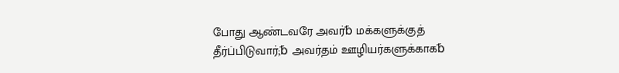போது ஆண்டவரே அவர்␢ மக்களுக்குத் தீர்ப்பிடுவார்;␢ அவர்தம் ஊழியர்களுக்காக␢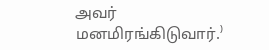அவர் மனமிரங்கிடுவார்.⁾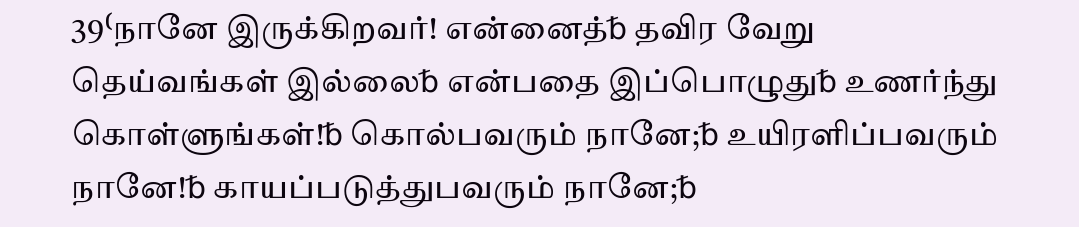39⁽நானே இருக்கிறவர்! என்னைத்␢ தவிர வேறு தெய்வங்கள் இல்லை␢ என்பதை இப்பொழுது␢ உணர்ந்து கொள்ளுங்கள்!␢ கொல்பவரும் நானே;␢ உயிரளிப்பவரும் நானே!␢ காயப்படுத்துபவரும் நானே;␢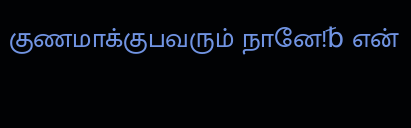குணமாக்குபவரும் நானே!␢ என்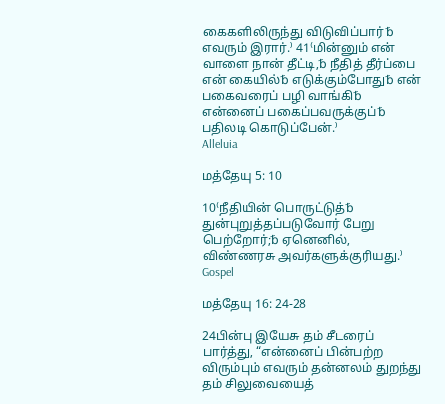கைகளிலிருந்து விடுவிப்பார்␢ எவரும் இரார்.⁾ 41⁽மின்னும் என் வாளை நான் தீட்டி,␢ நீதித் தீர்ப்பை என் கையில்␢ எடுக்கும்போது␢ என் பகைவரைப் பழி வாங்கி␢ என்னைப் பகைப்பவருக்குப்␢ பதிலடி கொடுப்பேன்.⁾
Alleluia

மத்தேயு 5: 10

10⁽நீதியின் பொருட்டுத்␢ துன்புறுத்தப்படுவோர் பேறு பெற்றோர்;␢ ஏனெனில், விண்ணரசு அவர்களுக்குரியது.⁾
Gospel

மத்தேயு 16: 24-28

24பின்பு இயேசு தம் சீடரைப் பார்த்து, “என்னைப் பின்பற்ற விரும்பும் எவரும் தன்னலம் துறந்து தம் சிலுவையைத்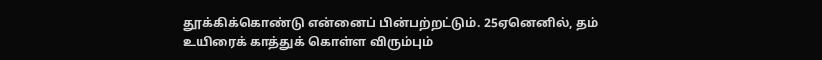தூக்கிக்கொண்டு என்னைப் பின்பற்றட்டும். 25ஏனெனில், தம் உயிரைக் காத்துக் கொள்ள விரும்பும்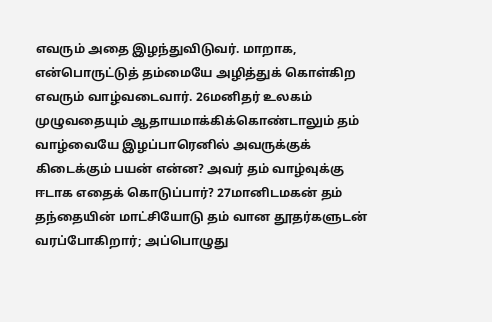எவரும் அதை இழந்துவிடுவர். மாறாக, என்பொருட்டுத் தம்மையே அழித்துக் கொள்கிற எவரும் வாழ்வடைவார். 26மனிதர் உலகம் முழுவதையும் ஆதாயமாக்கிக்கொண்டாலும் தம் வாழ்வையே இழப்பாரெனில் அவருக்குக் கிடைக்கும் பயன் என்ன? அவர் தம் வாழ்வுக்கு ஈடாக எதைக் கொடுப்பார்? 27மானிடமகன் தம் தந்தையின் மாட்சியோடு தம் வான தூதர்களுடன் வரப்போகிறார்; அப்பொழுது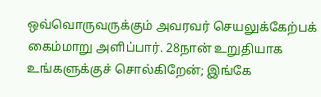ஒவ்வொருவருக்கும் அவரவர் செயலுக்கேற்பக் கைம்மாறு அளிப்பார். 28நான் உறுதியாக உங்களுக்குச் சொல்கிறேன்; இங்கே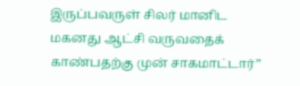இருப்பவருள் சிலர் மானிட மகனது ஆட்சி வருவதைக் காண்பதற்கு முன் சாகமாட்டார்”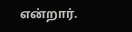என்றார்.